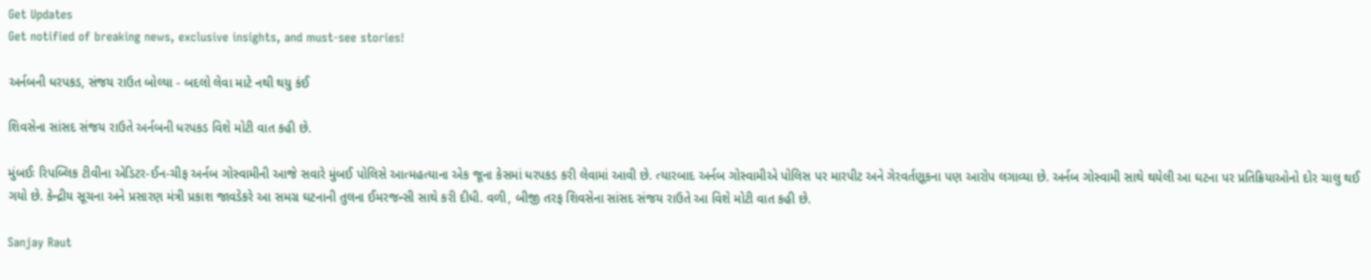Get Updates
Get notified of breaking news, exclusive insights, and must-see stories!

અર્નબની ધરપકડ, સંજય રાઉત બોલ્યા - બદલો લેવા માટે નથી થયુ કંઈ

શિવસેના સાંસદ સંજય રાઉતે અર્નબની ધરપકડ વિશે મોટી વાત કહી છે.

મુંબઈઃ રિપબ્લિક ટીવીના એડિટર-ઈન-ચીફ અર્નબ ગોસ્વામીની આજે સવારે મુંબઈ પોલિસે આત્મહત્યાના એક જૂના કેસમાં ધરપકડ કરી લેવામાં આવી છે. ત્યારબાદ અર્નબ ગોસ્વામીએ પોલિસ પર મારપીટ અને ગેરવર્તણૂકના પણ આરોપ લગાવ્યા છે. અર્નબ ગોસ્વામી સાથે થયેલી આ ઘટના પર પ્રતિક્રિયાઓનો દોર ચાલુ થઈ ગયો છે. કેન્દ્રીય સૂચના અને પ્રસારણ મંત્રી પ્રકાશ જાવડેકરે આ સમગ્ર ઘટનાની તુલના ઈમરજન્સી સાથે કરી દીધી. વળી, બીજી તરફ શિવસેના સાંસદ સંજય રાઉતે આ વિશે મોટી વાત કહી છે.

Sanjay Raut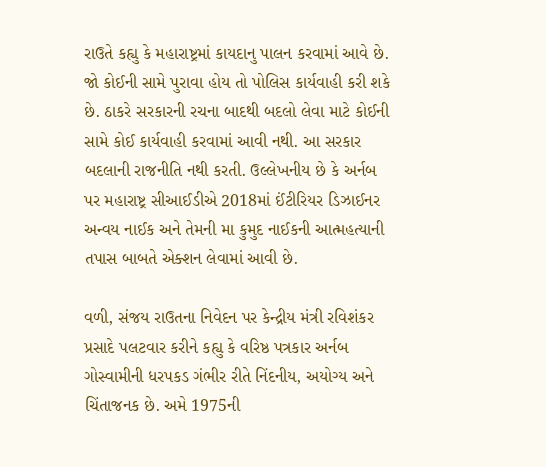રાઉતે કહ્યુ કે મહારાષ્ટ્રમાં કાયદાનુ પાલન કરવામાં આવે છે. જો કોઈની સામે પુરાવા હોય તો પોલિસ કાર્યવાહી કરી શકે છે. ઠાકરે સરકારની રચના બાદથી બદલો લેવા માટે કોઈની સામે કોઈ કાર્યવાહી કરવામાં આવી નથી. આ સરકાર બદલાની રાજનીતિ નથી કરતી. ઉલ્લેખનીય છે કે અર્નબ પર મહારાષ્ટ્ર સીઆઈડીએ 2018માં ઈંટીરિયર ડિઝાઈનર અન્વય નાઈક અને તેમની મા કુમુદ નાઈકની આત્મહત્યાની તપાસ બાબતે એક્શન લેવામાં આવી છે.

વળી, સંજય રાઉતના નિવેદન પર કેન્દ્રીય મંત્રી રવિશંકર પ્રસાદે પલટવાર કરીને કહ્યુ કે વરિષ્ઠ પત્રકાર અર્નબ ગોસ્વામીની ધરપકડ ગંભીર રીતે નિંદનીય, અયોગ્ય અને ચિંતાજનક છે. અમે 1975ની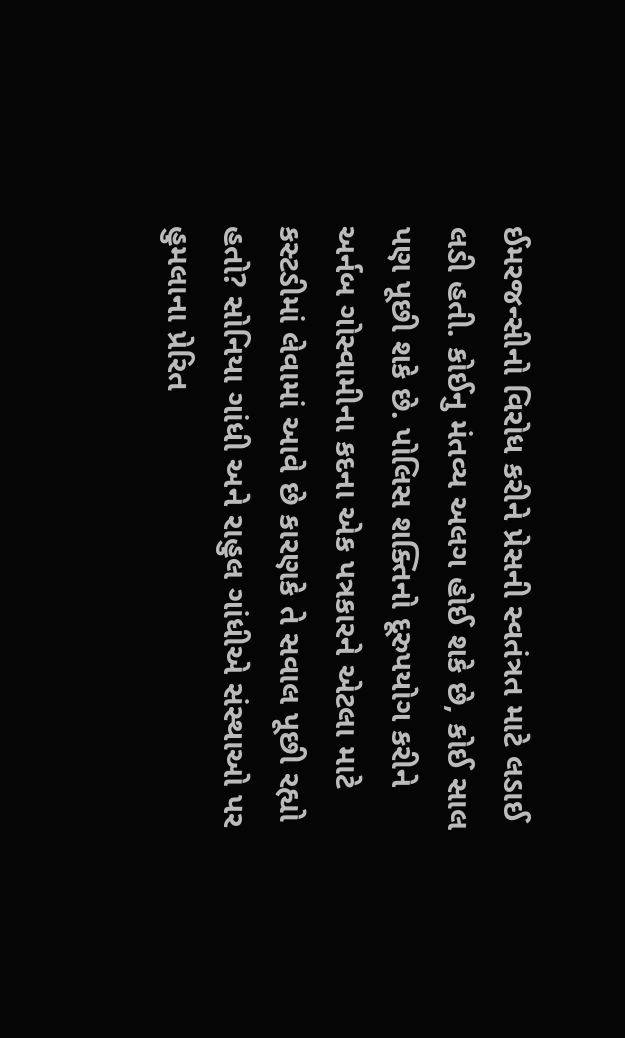ઈમરજન્સીનો વિરોધ કરીને પ્રેસની સ્વતંત્રત માટે લડાઈ લડી હતી. કોઈનુ મંતવ્ય અલગ હોઈ શકે છે, કોઈ સાલ પણ પૂછી શકે છે. પોલિસ શક્તિનો દૂરુપયોગ કરીને અર્નબ ગોસ્વામીના કદના એક પત્રકારને એટલા માટે કસ્ટડીમાં લેવામાં આવે છે કારણકે તે સવાલ પૂછી રહ્યો હતો? સોનિયા ગાંધી અને રાહુલ ગાંધીએ સંસ્થાઓ પર હુમલાના પ્રેરિત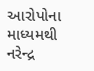આરોપોના માધ્યમથી નરેન્દ્ર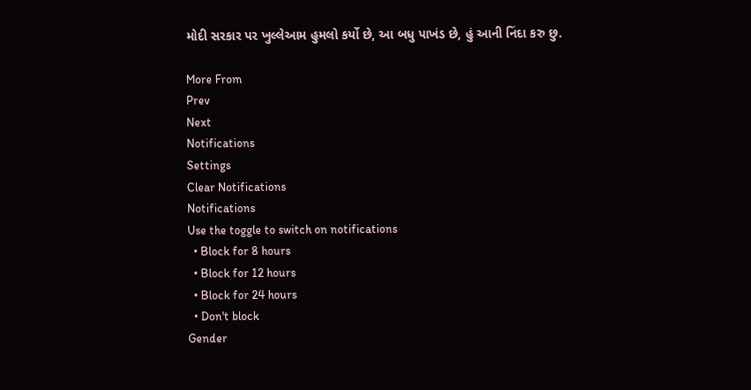મોદી સરકાર પર ખુલ્લેઆમ હુમલો કર્યો છે, આ બધુ પાખંડ છે, હું આની નિંદા કરુ છુ.

More From
Prev
Next
Notifications
Settings
Clear Notifications
Notifications
Use the toggle to switch on notifications
  • Block for 8 hours
  • Block for 12 hours
  • Block for 24 hours
  • Don't block
Gender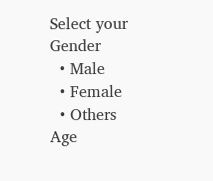Select your Gender
  • Male
  • Female
  • Others
Age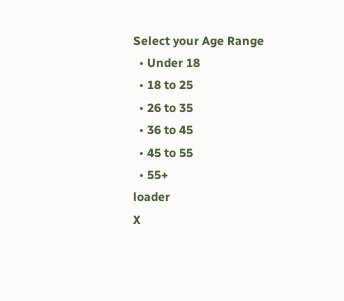Select your Age Range
  • Under 18
  • 18 to 25
  • 26 to 35
  • 36 to 45
  • 45 to 55
  • 55+
loader
X